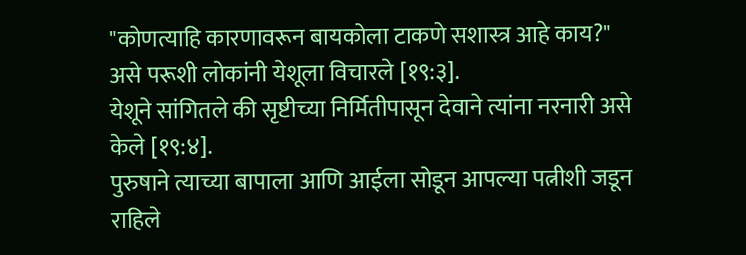"कोणत्याहि कारणावरून बायकोला टाकणे सशास्त्र आहे काय?" असे परूशी लोकांनी येशूला विचारले [१९:३].
येशूने सांगितले की सृष्टीच्या निर्मितीपासून देवाने त्यांना नरनारी असे केले [१९:४].
पुरुषाने त्याच्या बापाला आणि आईला सोडून आपल्या पत्नीशी जडून राहिले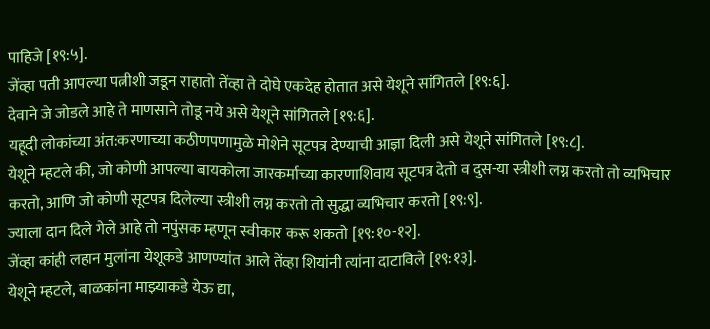पाहिजे [१९:५].
जेंव्हा पती आपल्या पत्नीशी जडून राहातो तेंव्हा ते दोघे एकदेह होतात असे येशूने सांगितले [१९:६].
देवाने जे जोडले आहे ते माणसाने तोडू नये असे येशूने सांगितले [१९:६].
यहूदी लोकांच्या अंत:करणाच्या कठीणपणामुळे मोशेने सूटपत्र देण्याची आज्ञा दिली असे येशूने सांगितले [१९:८].
येशूने म्हटले की, जो कोणी आपल्या बायकोला जारकर्माच्या कारणाशिवाय सूटपत्र देतो व दुस-या स्त्रीशी लग्न करतो तो व्यभिचार करतो, आणि जो कोणी सूटपत्र दिलेल्या स्त्रीशी लग्न करतो तो सुद्धा व्यभिचार करतो [१९:९].
ज्याला दान दिले गेले आहे तो नपुंसक म्हणून स्वीकार करू शकतो [१९:१०-१२].
जेंव्हा कांही लहान मुलांना येशूकडे आणण्यांत आले तेंव्हा शियांनी त्यांना दाटाविले [१९:१३].
येशूने म्हटले, बाळकांना माझ्याकडे येऊ द्या,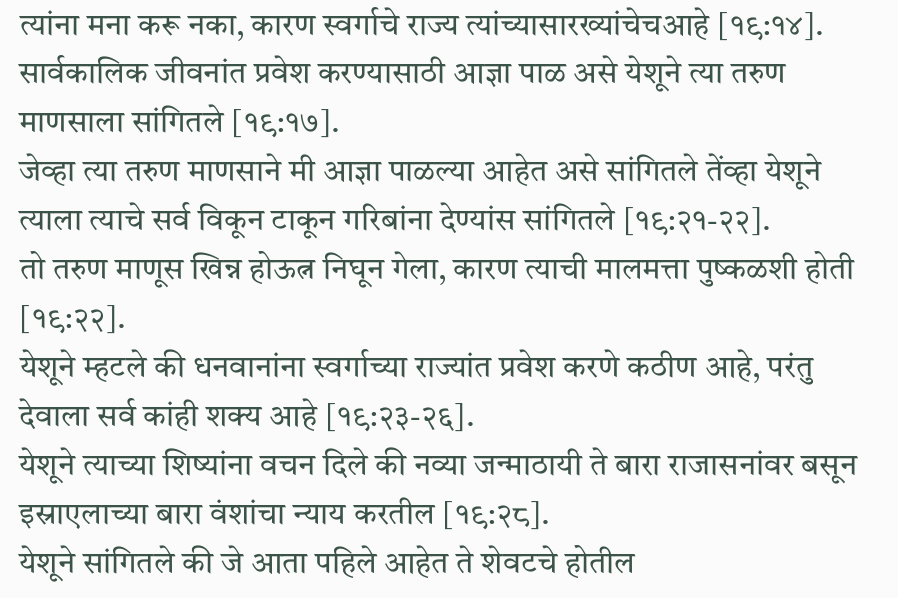त्यांना मना करू नका, कारण स्वर्गाचे राज्य त्यांच्यासारख्यांचेचआहे [१९:१४].
सार्वकालिक जीवनांत प्रवेश करण्यासाठी आज्ञा पाळ असे येशूने त्या तरुण माणसाला सांगितले [१९:१७].
जेव्हा त्या तरुण माणसाने मी आज्ञा पाळल्या आहेत असे सांगितले तेंव्हा येशूने त्याला त्याचे सर्व विकून टाकून गरिबांना देण्यांस सांगितले [१९:२१-२२].
तो तरुण माणूस खिन्न होऊत्न निघून गेला, कारण त्याची मालमत्ता पुष्कळशी होती [१९:२२].
येशूने म्हटले की धनवानांना स्वर्गाच्या राज्यांत प्रवेश करणे कठीण आहे, परंतु देवाला सर्व कांही शक्य आहे [१९:२३-२६].
येशूने त्याच्या शिष्यांना वचन दिले की नव्या जन्माठायी ते बारा राजासनांवर बसून इस्राएलाच्या बारा वंशांचा न्याय करतील [१९:२८].
येशूने सांगितले की जे आता पहिले आहेत ते शेवटचे होतील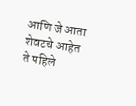आणि जे आता शेवटचे आहेत ते पहिले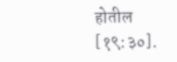होतील [१९:३०].